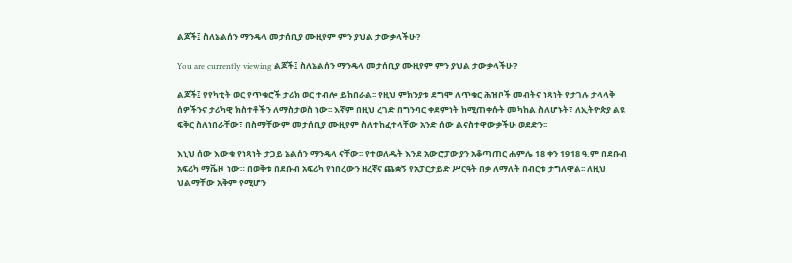ልጆች፤ ስለኔልሰን ማንዴላ መታሰቢያ ሙዚየም ምን ያህል ታውቃላችሁ?

You are currently viewing ልጆች፤ ስለኔልሰን ማንዴላ መታሰቢያ ሙዚየም ምን ያህል ታውቃላችሁ?

ልጆች፤ የየካቲት ወር የጥቁሮች ታሪክ ወር ተብሎ ይከበራል፡፡ የዚህ ምክንያቱ ደግሞ ለጥቁር ሕዝቦች መብትና ነጻነት የታገሉ ታላላቅ ሰዎችንና ታሪካዊ ክስተቶችን ለማስታወስ ነው፡፡ እኛም በዚህ ረገድ በግንባር ቀደምነት ከሚጠቀሱት መካከል ስለሆኑት፣ ለኢትዮጵያ ልዩ ፍቅር ስለነበራቸው፣ በስማቸውም መታሰቢያ ሙዚየም ስለተከፈተላቸው አንድ ሰው ልናስተዋውቃችሁ ወደድን፡፡

እኒህ ሰው እውቁ የነጻነት ታጋይ ኔልሰን ማንዴላ ናቸው፡፡ የተወለዱት እንደ አውሮፓውያን አቆጣጠር ሐምሌ 18 ቀን 1918 ዓ.ም በደቡብ አፍሪካ ማቬዞ  ነው። በወቅቱ በደቡብ አፍሪካ የነበረውን ዘረኛና ጨቋኝ የአፓርታይድ ሥርዓት በቃ ለማለት በብርቱ ታግለዋል፡፡ ለዚህ ህልማቸው አቅም የሚሆን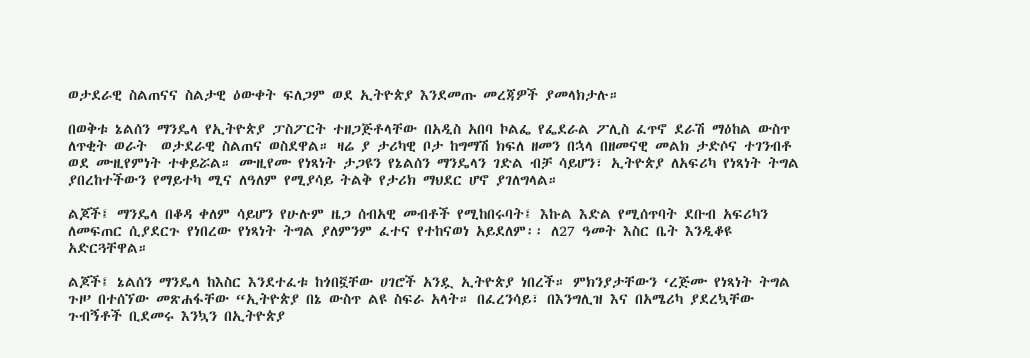ወታደራዊ ስልጠናና ስልታዊ ዕውቀት ፍለጋም ወደ ኢትዮጵያ እንደመጡ መረጃዎች ያመላክታሉ።

በወቅቱ ኔልሰን ማንዴላ የኢትዮጵያ ፓስፖርት ተዘጋጅቶላቸው በአዲስ አበባ ኮልፌ የፌደራል ፖሊስ ፈጥኖ ደራሽ ማዕከል ውስጥ ለጥቂት ወራት  ወታደራዊ ስልጠና ወስደዋል። ዛሬ ያ ታሪካዊ ቦታ ከግማሽ ክፍለ ዘመን በኋላ በዘመናዊ መልክ ታድሶና ተገንብቶ ወደ ሙዚየምነት ተቀይሯል። ሙዚየሙ የነጻነት ታጋዩን የኔልሰን ማንዴላን ገድል ብቻ ሳይሆን፣ ኢትዮጵያ ለአፍሪካ የነጻነት ትግል ያበረከተችውን የማይተካ ሚና ለዓለም የሚያሳይ ትልቅ የታሪክ ማህደር ሆኖ ያገለግላል።

ልጆች፤ ማንዴላ በቆዳ ቀለም ሳይሆን የሁሉም ዜጋ ሰብአዊ መብቶች የሚከበሩባት፤ እኩል እድል የሚሰጥባት ደቡብ አፍሪካን ለመፍጠር ሲያደርጉ የነበረው የነጻነት ትግል ያለምንም ፈተና የተከናወነ አይደለም፡፡ ለ27 ዓመት እስር ቤት እንዲቆዩ አድርጓቸዋል።

ልጆች፤ ኔልሰን ማንዴላ ከእስር እንደተፈቱ ከጎበኟቸው ሀገሮች አንዷ ኢትዮጵያ ነበረች። ምክንያታቸውን ‘ረጅሙ የነጻነት ትግል ጉዞ’ በተሰኘው መጽሐፋቸው “ኢትዮጵያ በኔ ውስጥ ልዩ ስፍራ አላት። በፈረንሳይ፣ በእንግሊዝ እና በአሜሪካ ያደረኳቸው ጉብኝቶች ቢደመሩ እንኳን በኢትዮጵያ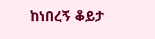ከነበረኝ ቆይታ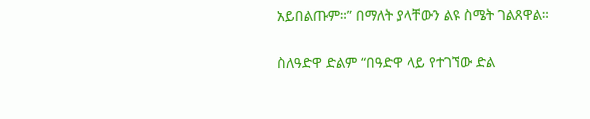አይበልጡም።” በማለት ያላቸውን ልዩ ስሜት ገልጸዋል።

ስለዓድዋ ድልም “በዓድዋ ላይ የተገኘው ድል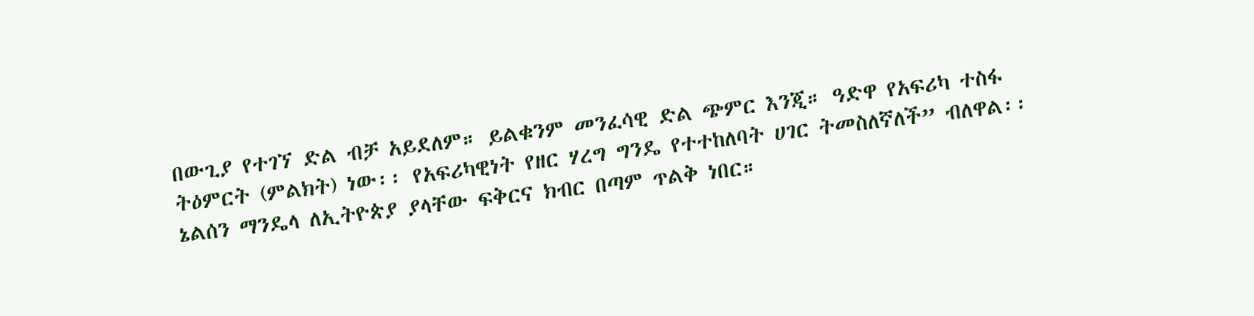በውጊያ የተገኘ ድል ብቻ አይደለም። ይልቁንም መንፈሳዊ ድል ጭምር እንጂ። ዓድዋ የአፍሪካ ተስፋ ትዕምርት (ምልክት) ነው፡፡ የአፍሪካዊነት የዘር ሃረግ ግንዴ የተተከለባት ሀገር ትመስለኛለች” ብለዋል፡፡ ኔልሰን ማንዴላ ለኢትዮጵያ ያላቸው ፍቅርና ክብር በጣም ጥልቅ ነበር።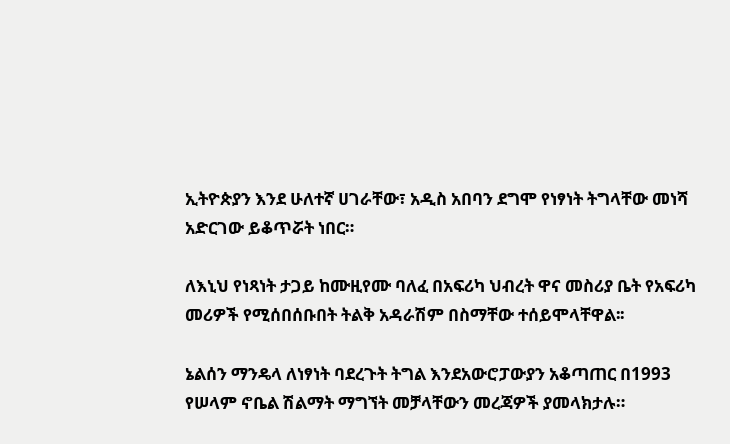ኢትዮጵያን እንደ ሁለተኛ ሀገራቸው፣ አዲስ አበባን ደግሞ የነፃነት ትግላቸው መነሻ አድርገው ይቆጥሯት ነበር።

ለእኒህ የነጻነት ታጋይ ከሙዚየሙ ባለፈ በአፍሪካ ህብረት ዋና መስሪያ ቤት የአፍሪካ መሪዎች የሚሰበሰቡበት ትልቅ አዳራሽም በስማቸው ተሰይሞላቸዋል፡፡

ኔልሰን ማንዴላ ለነፃነት ባደረጉት ትግል እንደአውሮፓውያን አቆጣጠር በ1993 የሠላም ኖቤል ሽልማት ማግኘት መቻላቸውን መረጃዎች ያመላክታሉ።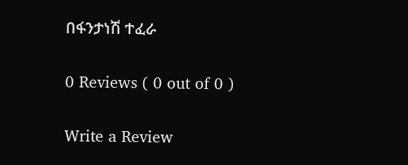በፋንታነሽ ተፈራ

0 Reviews ( 0 out of 0 )

Write a Review